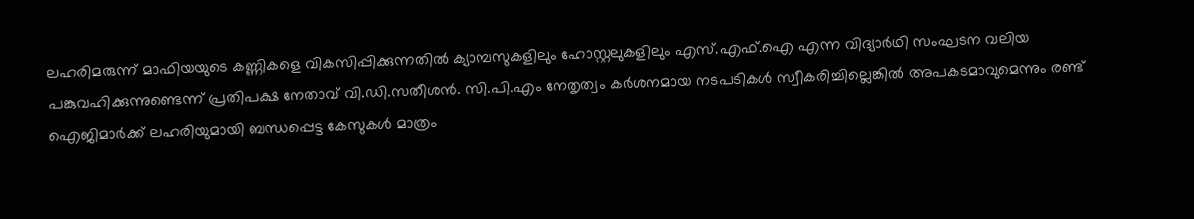ലഹരിമരുന്ന് മാഫിയയുടെ കണ്ണികളെ വികസിപ്പിക്കുന്നതിൽ ക്യാമ്പസുകളിലും ഹോസ്റ്റലുകളിലും എസ്.എഫ്.ഐ എന്ന വിദ്യാർഥി സംഘടന വലിയ പങ്കുവഹിക്കുന്നുണ്ടെന്ന് പ്രതിപക്ഷ നേതാവ് വി.ഡി.സതീശൻ. സി.പി.എം നേതൃത്വം കർശനമായ നടപടികൾ സ്വീകരിച്ചില്ലെങ്കിൽ അപകടമാവുമെന്നും രണ്ട് ഐജിമാർക്ക് ലഹരിയുമായി ബന്ധപ്പെട്ട കേസുകൾ മാത്രം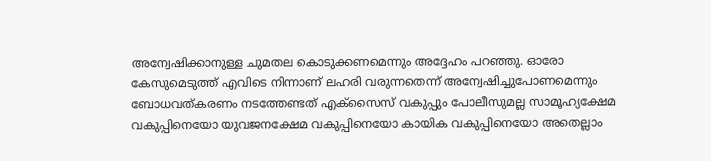അന്വേഷിക്കാനുള്ള ചുമതല കൊടുക്കണമെന്നും അദ്ദേഹം പറഞ്ഞു. ഓരോ കേസുമെടുത്ത് എവിടെ നിന്നാണ് ലഹരി വരുന്നതെന്ന് അന്വേഷിച്ചുപോണമെന്നും ബോധവത്കരണം നടത്തേണ്ടത് എക്സൈസ് വകുപ്പും പോലീസുമല്ല സാമൂഹ്യക്ഷേമ വകുപ്പിനെയോ യുവജനക്ഷേമ വകുപ്പിനെയോ കായിക വകുപ്പിനെയോ അതെല്ലാം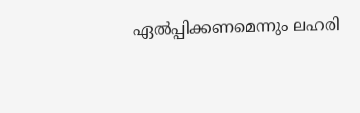ഏൽപ്പിക്കണമെന്നും ലഹരി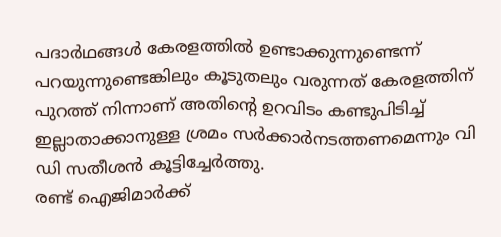പദാർഥങ്ങൾ കേരളത്തിൽ ഉണ്ടാക്കുന്നുണ്ടെന്ന് പറയുന്നുണ്ടെങ്കിലും കൂടുതലും വരുന്നത് കേരളത്തിന് പുറത്ത് നിന്നാണ് അതിന്റെ ഉറവിടം കണ്ടുപിടിച്ച് ഇല്ലാതാക്കാനുള്ള ശ്രമം സർക്കാർനടത്തണമെന്നും വി ഡി സതീശൻ കൂട്ടിച്ചേർത്തു.
രണ്ട് ഐജിമാർക്ക്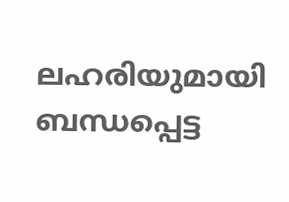ലഹരിയുമായി ബന്ധപ്പെട്ട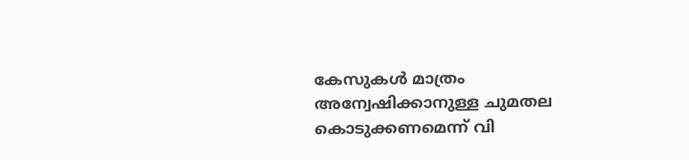കേസുകൾ മാത്രം അന്വേഷിക്കാനുള്ള ചുമതല കൊടുക്കണമെന്ന് വി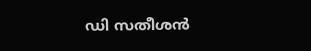ഡി സതീശൻ